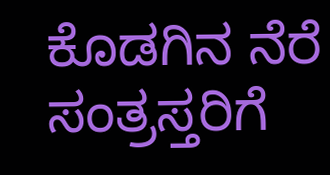ಕೊಡಗಿನ ನೆರೆ ಸಂತ್ರಸ್ತರಿಗೆ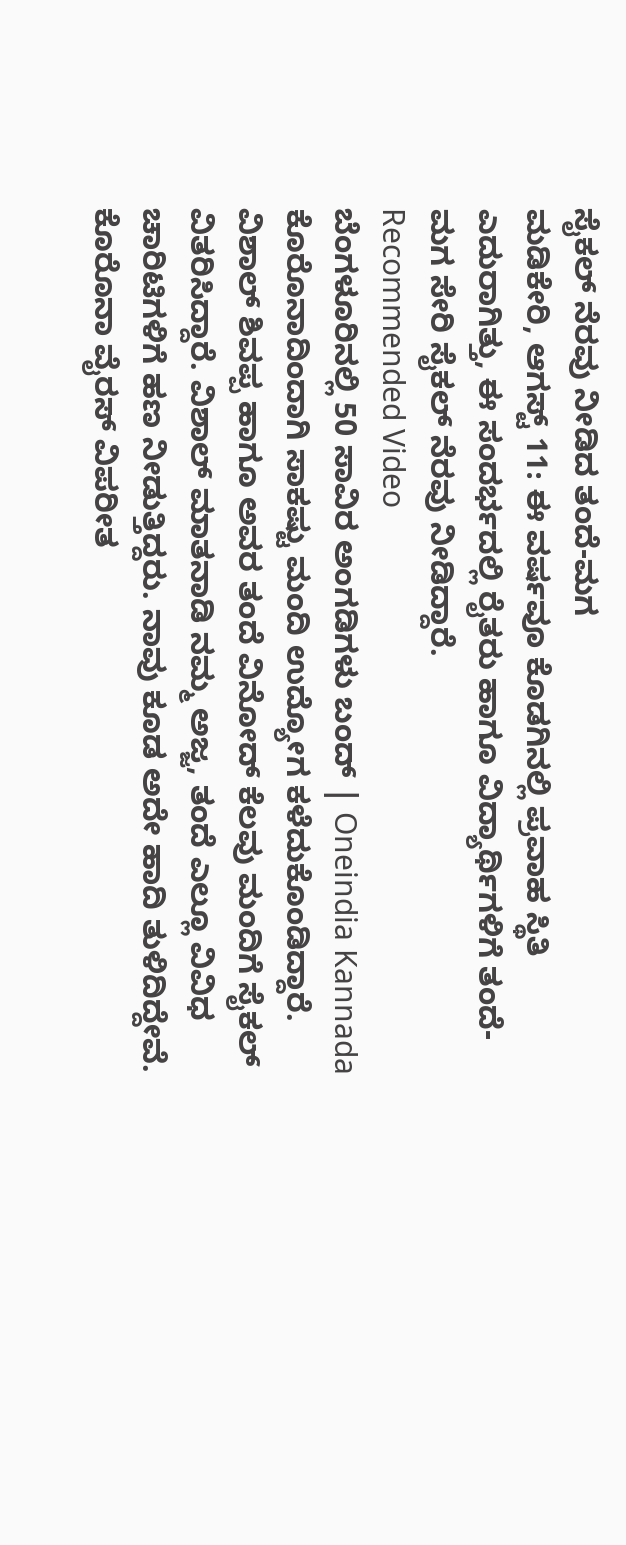ಸೈಕಲ್ ನೆರವು ನೀಡಿದ ತಂದೆ-ಮಗ
ಮಡಿಕೇರಿ, ಆಗಸ್ಟ್ 11: ಈ ವರ್ಷವೂ ಕೊಡಗಿನಲ್ಲಿ ಪ್ರವಾಹ ಸ್ಥಿತಿ ಎದುರಾಗಿತ್ತು, ಈ ಸಂದರ್ಭದಲ್ಲಿ ರೈತರು ಹಾಗೂ ವಿದ್ಯಾರ್ಥಿಗಳಿಗೆ ತಂದೆ-ಮಗ ಸೇರಿ ಸೈಕಲ್ ನೆರವು ನೀಡಿದ್ದಾರೆ.
Recommended Video
ಬೆಂಗಳೂರಿನಲ್ಲಿ 50 ಸಾವಿರ ಅಂಗಡಿಗಳು ಬಂದ್ | Oneindia Kannada
ಕೊರೊನಾದಿಂದಾಗಿ ಸಾಕಷ್ಟು ಮಂದಿ ಉದ್ಯೋಗ ಕಳೆದುಕೊಂಡಿದ್ದಾರೆ. ವಿಶಾಲ್ ಶಿವಪ್ಪ ಹಾಗೂ ಅವರ ತಂದೆ ವಿನೋದ್ ಕೆಲವು ಮಂದಿಗೆ ಸೈಕಲ್ ವಿತರಿಸಿದ್ದಾರೆ. ವಿಶಾಲ್ ಮಾತನಾಡಿ ನಮ್ಮ ಅಜ್ಜ, ತಂದೆ ಎಲ್ಲೂ ವಿವಿಧ ಚಾರಿಟಿಗಳಿಗೆ ಹಣ ನೀಡುತ್ತಿದ್ದರು. ನಾವು ಕೂಡ ಅದೇ ಹಾದಿ ತುಳಿದಿದ್ದೇವೆ.
ಕೊರೊನಾ ವೈರಸ್ ವಿಪರೀತ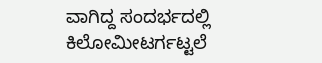ವಾಗಿದ್ದ ಸಂದರ್ಭದಲ್ಲಿ ಕಿಲೋಮೀಟರ್ಗಟ್ಟಲೆ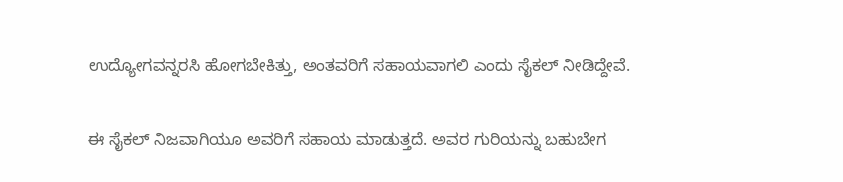ಉದ್ಯೋಗವನ್ನರಸಿ ಹೋಗಬೇಕಿತ್ತು, ಅಂತವರಿಗೆ ಸಹಾಯವಾಗಲಿ ಎಂದು ಸೈಕಲ್ ನೀಡಿದ್ದೇವೆ.

ಈ ಸೈಕಲ್ ನಿಜವಾಗಿಯೂ ಅವರಿಗೆ ಸಹಾಯ ಮಾಡುತ್ತದೆ. ಅವರ ಗುರಿಯನ್ನು ಬಹುಬೇಗ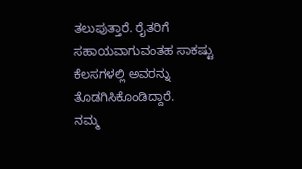ತಲುಪುತ್ತಾರೆ. ರೈತರಿಗೆ ಸಹಾಯವಾಗುವಂತಹ ಸಾಕಷ್ಟು ಕೆಲಸಗಳಲ್ಲಿ ಅವರನ್ನು ತೊಡಗಿಸಿಕೊಂಡಿದ್ದಾರೆ.
ನಮ್ಮ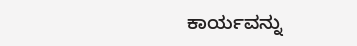ಕಾರ್ಯವನ್ನು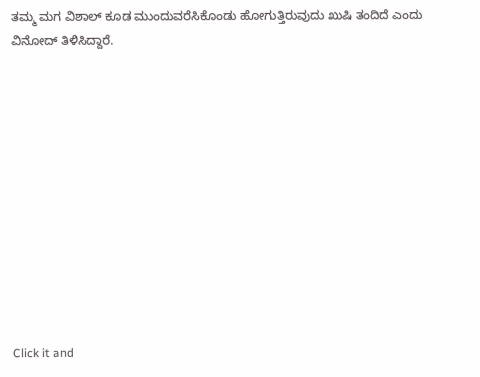ತಮ್ಮ ಮಗ ವಿಶಾಲ್ ಕೂಡ ಮುಂದುವರೆಸಿಕೊಂಡು ಹೋಗುತ್ತಿರುವುದು ಖುಷಿ ತಂದಿದೆ ಎಂದು ವಿನೋದ್ ತಿಳಿಸಿದ್ದಾರೆ.












Click it and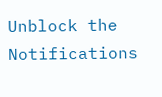Unblock the Notifications